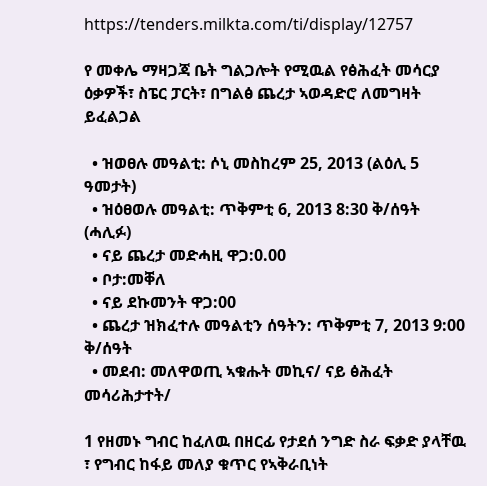https://tenders.milkta.com/ti/display/12757

የ መቀሌ ማዛጋጃ ቤት ግልጋሎት የሚዉል የፅሕፈት መሳርያ ዕቃዎች፣ ስፔር ፓርት፣ በግልፅ ጨረታ ኣወዳድሮ ለመግዛት ይፈልጋል

  • ዝወፀሉ መዓልቲ: ሶኒ መስከረም 25, 2013 (ልዕሊ 5 ዓመታት)
  • ዝዕፀወሉ መዓልቲ: ጥቅምቲ 6, 2013 8:30 ቅ/ሰዓት (ሓሊፉ)
  • ናይ ጨረታ መድሓዚ ዋጋ:0.00
  • ቦታ:መቐለ
  • ናይ ደኩመንት ዋጋ:00
  • ጨረታ ዝክፈተሉ መዓልቲን ሰዓትን: ጥቅምቲ 7, 2013 9:00 ቅ/ሰዓት
  • መደብ: መለዋወጢ ኣቁሑት መኪና/ ናይ ፅሕፈት መሳሪሕታተት/

1 የዘመኑ ግብር ከፈለዉ በዘርፊ የታደሰ ንግድ ስራ ፍቃድ ያላቸዉ ፣ የግብር ከፋይ መለያ ቁጥር የኣቅራቢነት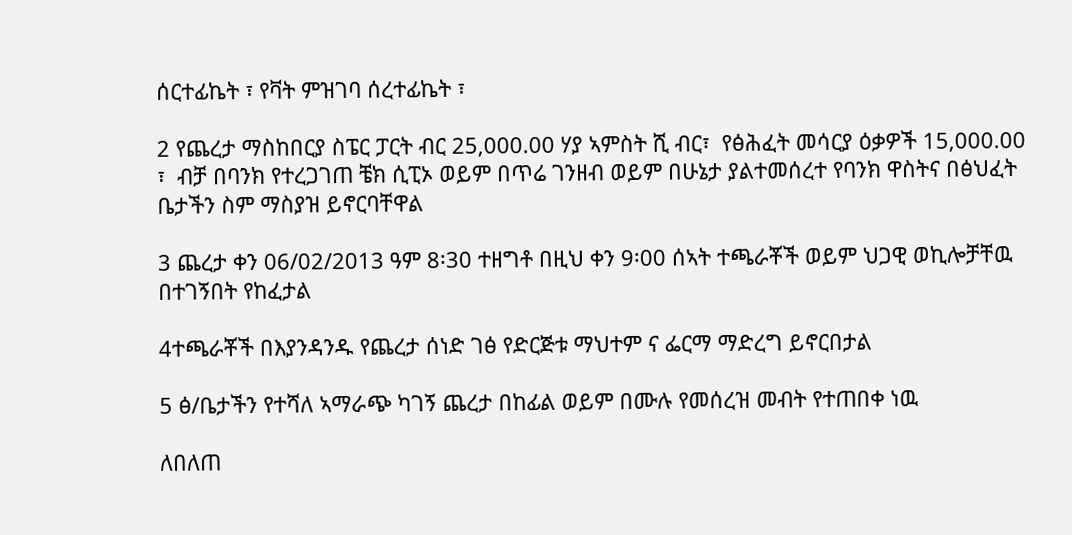ሰርተፊኬት ፣ የቫት ምዝገባ ሰረተፊኬት ፣

2 የጨረታ ማስከበርያ ስፔር ፓርት ብር 25,000.00 ሃያ ኣምስት ሺ ብር፣  የፅሕፈት መሳርያ ዕቃዎች 15,000.00 ፣  ብቻ በባንክ የተረጋገጠ ቼክ ሲፒኦ ወይም በጥሬ ገንዘብ ወይም በሁኔታ ያልተመሰረተ የባንክ ዋስትና በፅህፈት ቤታችን ስም ማስያዝ ይኖርባቸዋል

3 ጨረታ ቀን 06/02/2013 ዓም 8፡30 ተዘግቶ በዚህ ቀን 9፡00 ሰኣት ተጫራቾች ወይም ህጋዊ ወኪሎቻቸዉ በተገኝበት የከፈታል

4ተጫራቾች በእያንዳንዱ የጨረታ ሰነድ ገፅ የድርጅቱ ማህተም ና ፌርማ ማድረግ ይኖርበታል

5 ፅ/ቤታችን የተሻለ ኣማራጭ ካገኝ ጨረታ በከፊል ወይም በሙሉ የመሰረዝ መብት የተጠበቀ ነዉ

ለበለጠ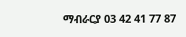ማብራርያ 03 42 41 77 87